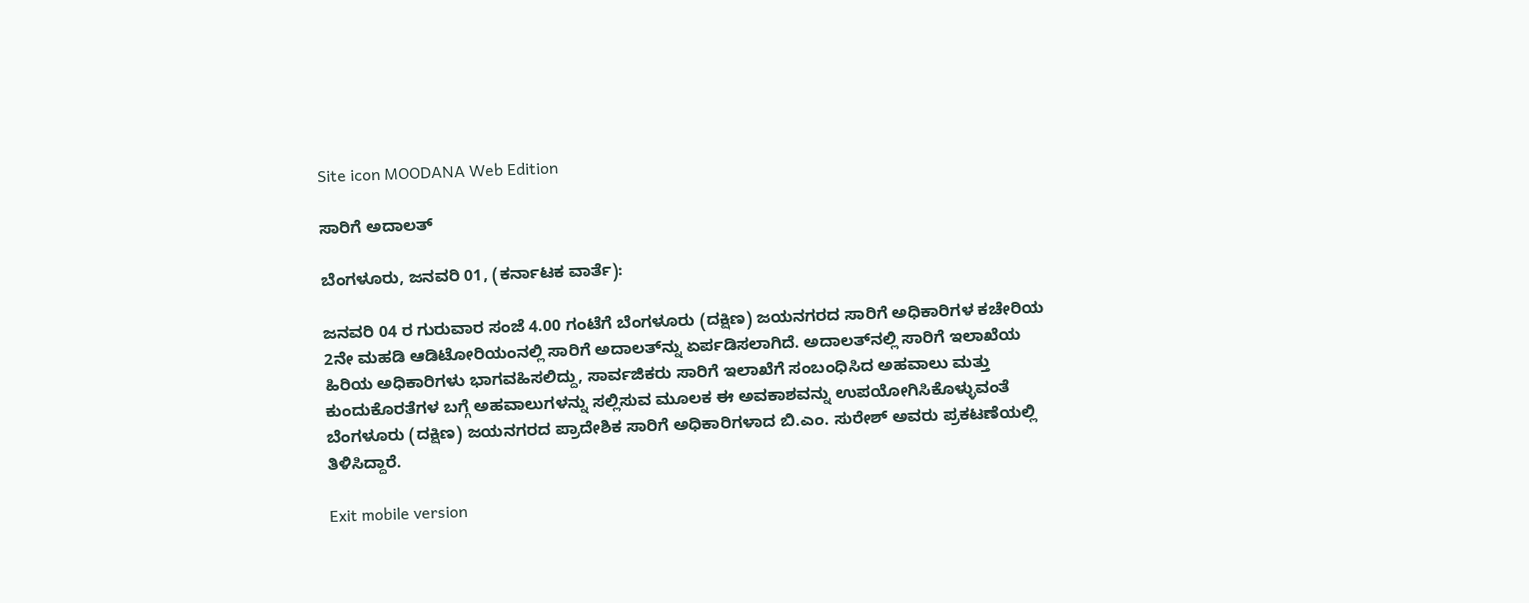Site icon MOODANA Web Edition

ಸಾರಿಗೆ ಅದಾಲತ್

ಬೆಂಗಳೂರು, ಜನವರಿ 01, (ಕರ್ನಾಟಕ ವಾರ್ತೆ):

ಜನವರಿ 04 ರ ಗುರುವಾರ ಸಂಜೆ 4.00 ಗಂಟೆಗೆ ಬೆಂಗಳೂರು (ದಕ್ಷಿಣ) ಜಯನಗರದ ಸಾರಿಗೆ ಅಧಿಕಾರಿಗಳ ಕಚೇರಿಯ 2ನೇ ಮಹಡಿ ಆಡಿಟೋರಿಯಂನಲ್ಲಿ ಸಾರಿಗೆ ಅದಾಲತ್‍ನ್ನು ಏರ್ಪಡಿಸಲಾಗಿದೆ. ಅದಾಲತ್‍ನಲ್ಲಿ ಸಾರಿಗೆ ಇಲಾಖೆಯ ಹಿರಿಯ ಅಧಿಕಾರಿಗಳು ಭಾಗವಹಿಸಲಿದ್ದು, ಸಾರ್ವಜಿಕರು ಸಾರಿಗೆ ಇಲಾಖೆಗೆ ಸಂಬಂಧಿಸಿದ ಅಹವಾಲು ಮತ್ತು ಕುಂದುಕೊರತೆಗಳ ಬಗ್ಗೆ ಅಹವಾಲುಗಳನ್ನು ಸಲ್ಲಿಸುವ ಮೂಲಕ ಈ ಅವಕಾಶವನ್ನು ಉಪಯೋಗಿಸಿಕೊಳ್ಳುವಂತೆ ಬೆಂಗಳೂರು (ದಕ್ಷಿಣ) ಜಯನಗರದ ಪ್ರಾದೇಶಿಕ ಸಾರಿಗೆ ಅಧಿಕಾರಿಗಳಾದ ಬಿ.ಎಂ. ಸುರೇಶ್ ಅವರು ಪ್ರಕಟಣೆಯಲ್ಲಿ ತಿಳಿಸಿದ್ದಾರೆ.

Exit mobile version